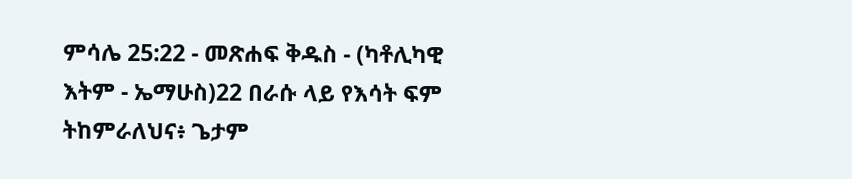ምሳሌ 25:22 - መጽሐፍ ቅዱስ - (ካቶሊካዊ እትም - ኤማሁስ)22 በራሱ ላይ የእሳት ፍም ትከምራለህና፥ ጌታም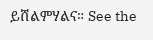ይሸልምሃልና። See the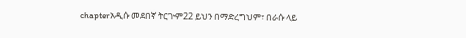chapterአዲሱ መደበኛ ትርጒም22 ይህን በማድረግህም፣ በራሱ ላይ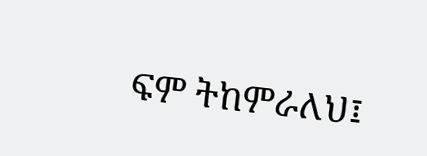ፍም ትከምራለህ፤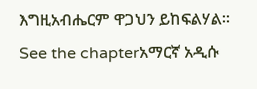እግዚአብሔርም ዋጋህን ይከፍልሃል። See the chapterአማርኛ አዲሱ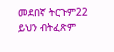መደበኛ ትርጉም22 ይህን ብትፈጽም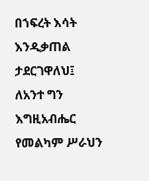በኀፍረት እሳት እንዲቃጠል ታደርገዋለህ፤ ለአንተ ግን እግዚአብሔር የመልካም ሥራህን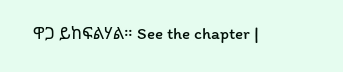ዋጋ ይከፍልሃል። See the chapter |